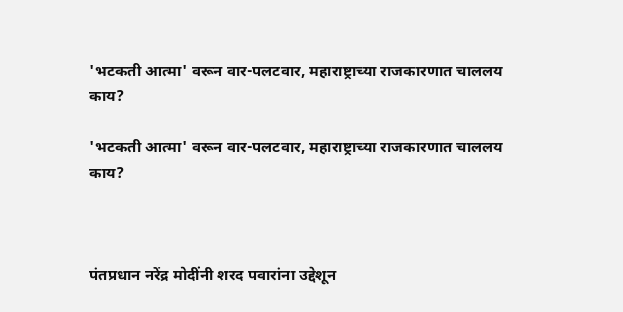'भटकती आत्मा' वरून वार-पलटवार, महाराष्ट्राच्या राजकारणात चाललय काय?

'भटकती आत्मा' वरून वार-पलटवार, महाराष्ट्राच्या राजकारणात चाललय काय?



पंतप्रधान नरेंद्र मोदींनी शरद पवारांना उद्देशून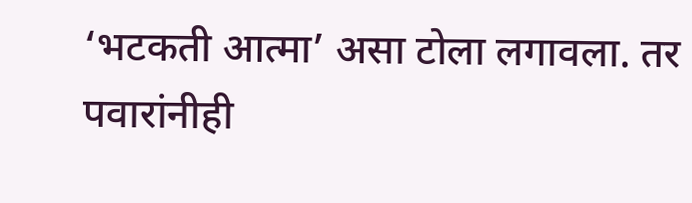‘भटकती आत्मा’ असा टोला लगावला. तर पवारांनीही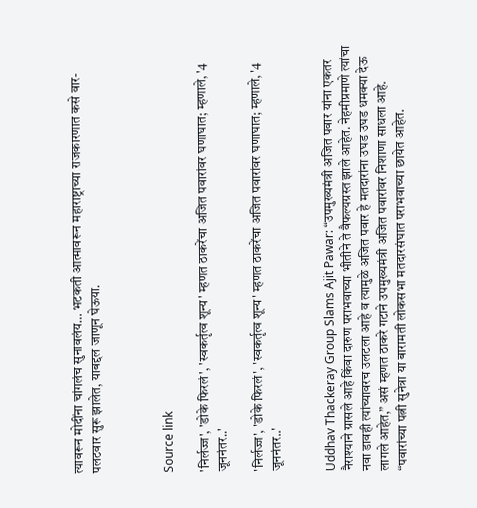त्यावरून मोदींना चांगलंच सुनावलंय… भटकती आत्मावरून महाराष्ट्राच्या राजकारणात कसे वार-पलटवार सुरू झालेत, याबद्दल जाणून घेऊया.



Source link

'निर्लज्ज', 'डोके फिरलं', 'स्वकर्तृत्व शून्य' म्हणत ठाकरेंचा अजित पवारांवर घणाघात; म्हणाले, '4 जूननंतर..'

'निर्लज्ज', 'डोके फिरलं', 'स्वकर्तृत्व शून्य' म्हणत ठाकरेंचा अजित पवारांवर घणाघात; म्हणाले, '4 जूननंतर..'


Uddhav Thackeray Group Slams Ajit Pawar: “उपमुख्यमंत्री अजित पवार यांना एकतर नैराश्याने ग्रासले आहे किंवा दारुण पराभवाच्या भीतीने ते वैफल्यग्रस्त झाले आहेत. नेहमीप्रमाणे त्यांचा नवा डावही त्यांच्यावरच उलटला आहे व त्यामुळे अजित पवार हे मतदारांना उघड उघड धमक्या देऊ लागले आहेत,” असं म्हणत ठाकरे गटाने उपमुख्यमंत्री अजित पवारांवर निशाणा साधला आहे. “पवारांच्या पत्नी सुनेत्रा या बारामती लोकसभा मतदारसंघात पराभवाच्या छायेत आहेत.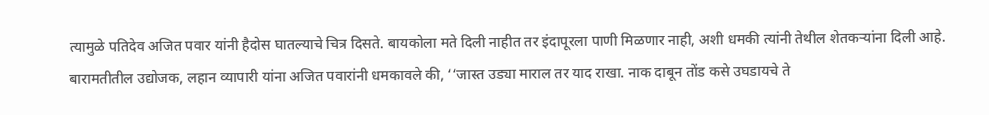त्यामुळे पतिदेव अजित पवार यांनी हैदोस घातल्याचे चित्र दिसते. बायकोला मते दिली नाहीत तर इंदापूरला पाणी मिळणार नाही, अशी धमकी त्यांनी तेथील शेतकऱ्यांना दिली आहे. बारामतीतील उद्योजक, लहान व्यापारी यांना अजित पवारांनी धमकावले की, ‘‘जास्त उड्या माराल तर याद राखा. नाक दाबून तोंड कसे उघडायचे ते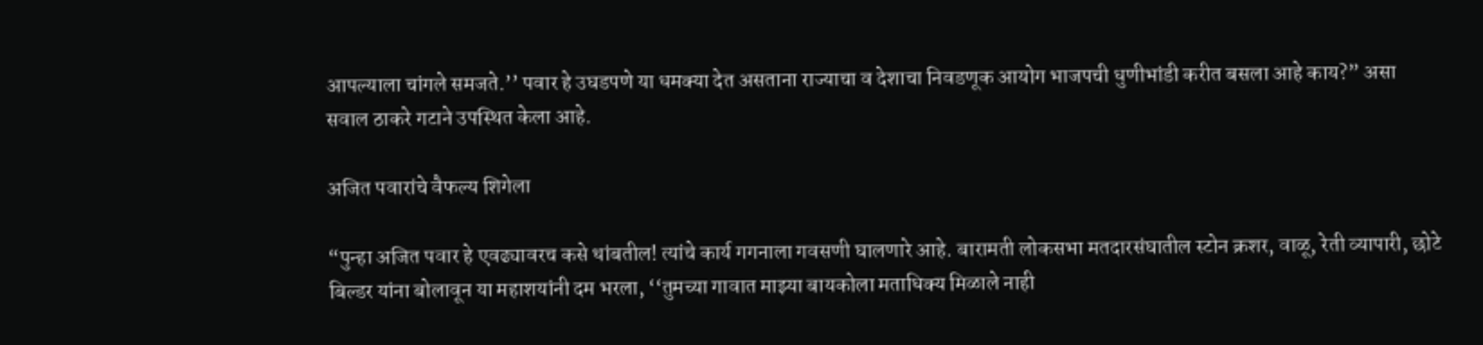आपल्याला चांगले समजते.’’ पवार हे उघडपणे या धमक्या देत असताना राज्याचा व देशाचा निवडणूक आयोग भाजपची धुणीभांडी करीत बसला आहे काय?” असा सवाल ठाकरे गटाने उपस्थित केला आहे.

अजित पवारांचे वैफल्य शिगेला

“पुन्हा अजित पवार हे एवढ्यावरच कसे थांबतील! त्यांचे कार्य गगनाला गवसणी घालणारे आहे. बारामती लोकसभा मतदारसंघातील स्टोन क्रशर, वाळू, रेती व्यापारी, छोटे बिल्डर यांना बोलावून या महाशयांनी दम भरला, ‘‘तुमच्या गावात माझ्या बायकोला मताधिक्य मिळाले नाही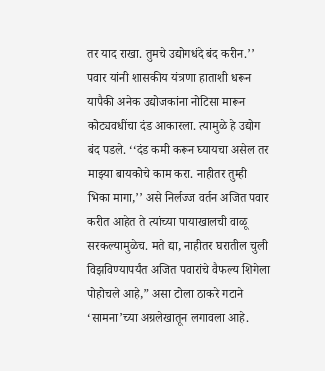तर याद राखा. तुमचे उद्योगधंदे बंद करीन.’’ पवार यांनी शासकीय यंत्रणा हाताशी धरून यापैकी अनेक उद्योजकांना नोटिसा मारून कोट्यवधींचा दंड आकारला. त्यामुळे हे उद्योग बंद पडले. ‘‘दंड कमी करून घ्यायचा असेल तर माझ्या बायकोचे काम करा. नाहीतर तुम्ही भिका मागा,’’ असे निर्लज्ज वर्तन अजित पवार करीत आहेत ते त्यांच्या पायाखालची वाळू सरकल्यामुळेच. मते द्या, नाहीतर घरातील चुली विझविण्यापर्यंत अजित पवारांचे वैफल्य शिगेला पोहोचले आहे,” असा टोला ठाकरे गटाने ‘सामना’च्या अग्रलेखातून लगावला आहे.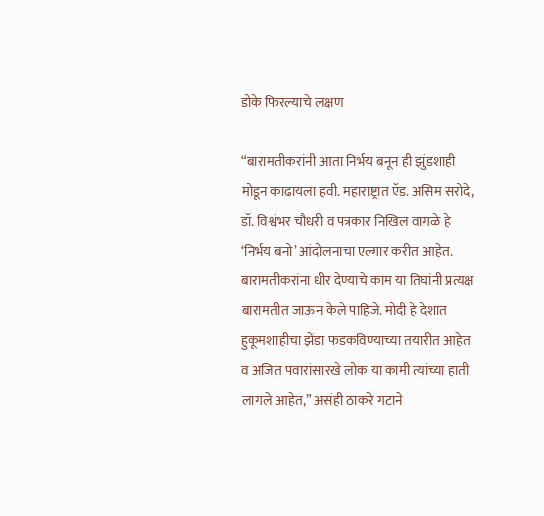डोके फिरल्याचे लक्षण

“बारामतीकरांनी आता निर्भय बनून ही झुंडशाही मोडून काढायला हवी. महाराष्ट्रात ऍड. असिम सरोदे, डॉ. विश्वंभर चौधरी व पत्रकार निखिल वागळे हे ‘निर्भय बनो’ आंदोलनाचा एल्गार करीत आहेत. बारामतीकरांना धीर देण्याचे काम या तिघांनी प्रत्यक्ष बारामतीत जाऊन केले पाहिजे. मोदी हे देशात हुकूमशाहीचा झेंडा फडकविण्याच्या तयारीत आहेत व अजित पवारांसारखे लोक या कामी त्यांच्या हाती लागले आहेत,” असंही ठाकरे गटाने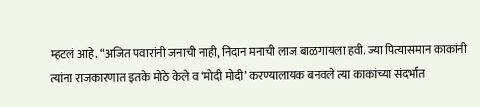म्हटलं आहे. “अजित पवारांनी जनाची नाही, निदान मनाची लाज बाळगायला हवी. ज्या पित्यासमान काकांनी त्यांना राजकारणात इतके मोठे केले व ‘मोदी मोदी’ करण्यालायक बनवले त्या काकांच्या संदर्भात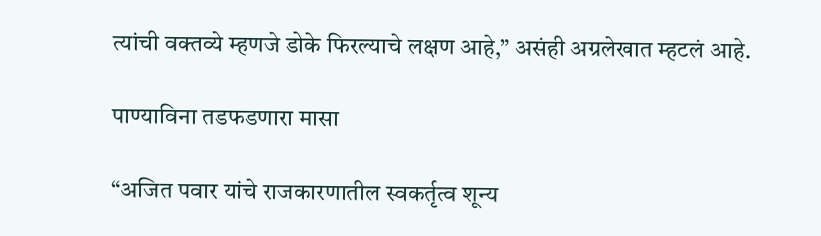त्यांची वक्तव्ये म्हणजे डोके फिरल्याचे लक्षण आहे,” असंही अग्रलेखात म्हटलं आहे.

पाण्याविना तडफडणारा मासा

“अजित पवार यांचे राजकारणातील स्वकर्तृत्व शून्य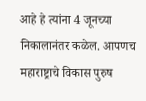आहे हे त्यांना 4 जूनच्या निकालानंतर कळेल. आपणच महाराष्ट्राचे विकास पुरुष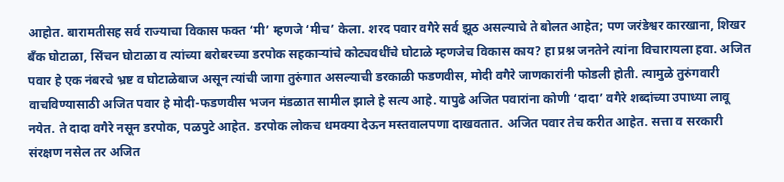आहोत. बारामतीसह सर्व राज्याचा विकास फक्त ‘मी’ म्हणजे ‘मीच’ केला. शरद पवार वगैरे सर्व झूठ असल्याचे ते बोलत आहेत; पण जरंडेश्वर कारखाना, शिखर बँक घोटाळा, सिंचन घोटाळा व त्यांच्या बरोबरच्या डरपोक सहकाऱ्यांचे कोट्यवधींचे घोटाळे म्हणजेच विकास काय? हा प्रश्न जनतेने त्यांना विचारायला हवा. अजित पवार हे एक नंबरचे भ्रष्ट व घोटाळेबाज असून त्यांची जागा तुरुंगात असल्याची डरकाळी फडणवीस, मोदी वगैरे जाणकारांनी फोडली होती. त्यामुळे तुरुंगवारी वाचविण्यासाठी अजित पवार हे मोदी-फडणवीस भजन मंडळात सामील झाले हे सत्य आहे. यापुढे अजित पवारांना कोणी ‘दादा’ वगैरे शब्दांच्या उपाध्या लावू नयेत. ते दादा वगैरे नसून डरपोक, पळपुटे आहेत. डरपोक लोकच धमक्या देऊन मस्तवालपणा दाखवतात. अजित पवार तेच करीत आहेत. सत्ता व सरकारी संरक्षण नसेल तर अजित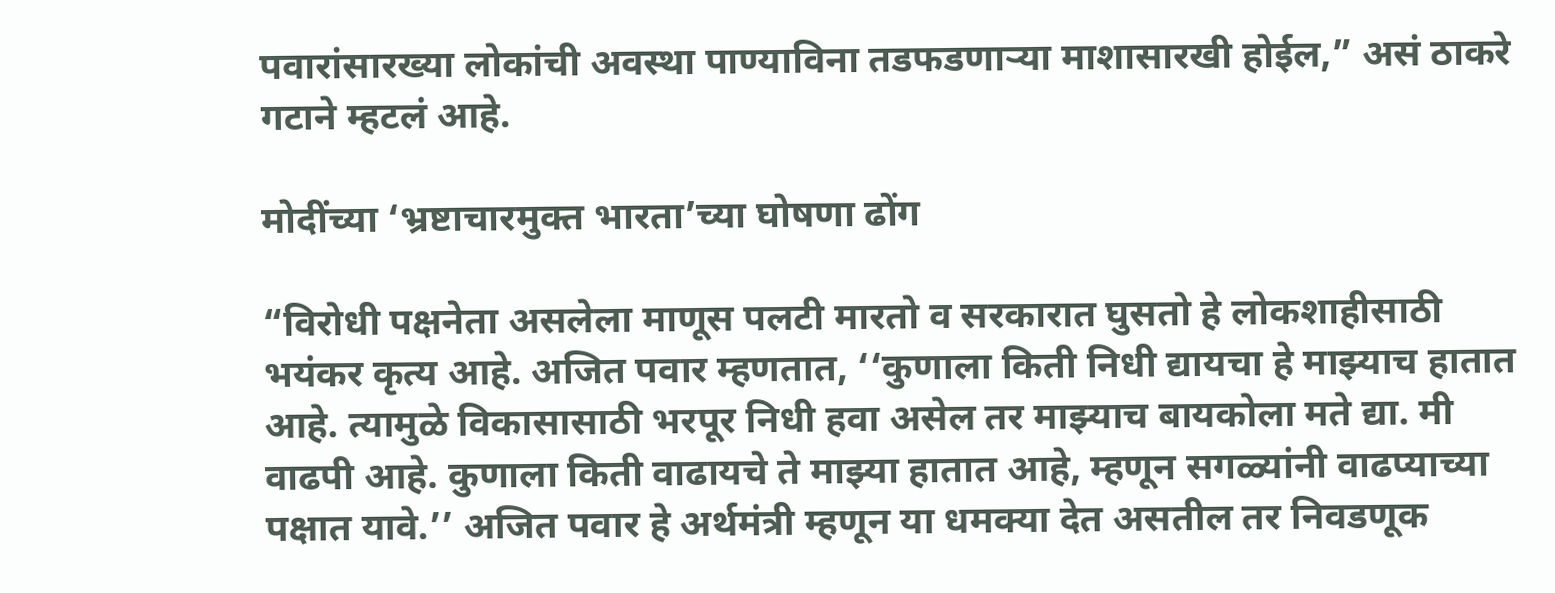पवारांसारख्या लोकांची अवस्था पाण्याविना तडफडणाऱ्या माशासारखी होईल,” असं ठाकरे गटाने म्हटलं आहे.

मोदींच्या ‘भ्रष्टाचारमुक्त भारता’च्या घोषणा ढोंग

“विरोधी पक्षनेता असलेला माणूस पलटी मारतो व सरकारात घुसतो हे लोकशाहीसाठी भयंकर कृत्य आहे. अजित पवार म्हणतात, ‘‘कुणाला किती निधी द्यायचा हे माझ्याच हातात आहे. त्यामुळे विकासासाठी भरपूर निधी हवा असेल तर माझ्याच बायकोला मते द्या. मी वाढपी आहे. कुणाला किती वाढायचे ते माझ्या हातात आहे, म्हणून सगळ्यांनी वाढप्याच्या पक्षात यावे.’’ अजित पवार हे अर्थमंत्री म्हणून या धमक्या देत असतील तर निवडणूक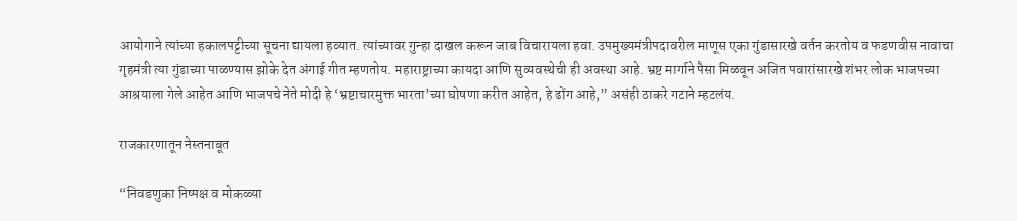आयोगाने त्यांच्या हकालपट्टीच्या सूचना द्यायला हव्यात. त्यांच्यावर गुन्हा दाखल करून जाब विचारायला हवा. उपमुख्यमंत्रीपदावरील माणूस एका गुंडासारखे वर्तन करतोय व फडणवीस नावाचा गृहमंत्री त्या गुंडाच्या पाळण्यास झोके देत अंगाई गीत म्हणतोय. महाराष्ट्राच्या कायदा आणि सुव्यवस्थेची ही अवस्था आहे. भ्रष्ट मार्गाने पैसा मिळवून अजित पवारांसारखे शंभर लोक भाजपच्या आश्रयाला गेले आहेत आणि भाजपचे नेते मोदी हे ‘भ्रष्टाचारमुक्त भारता’च्या घोषणा करीत आहेत, हे ढोंग आहे,” असंही ठाकरे गटाने म्हटलंय.

राजकारणातून नेस्तनाबूत

“निवडणुका निष्पक्ष व मोकळ्या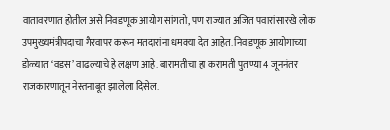वातावरणात होतील असे निवडणूक आयोग सांगतो, पण राज्यात अजित पवारांसारखे लोक उपमुख्यमंत्रीपदाचा गैरवापर करून मतदारांना धमक्या देत आहेत. निवडणूक आयोगाच्या डोळ्यात ‘वडस’ वाढल्याचे हे लक्षण आहे. बारामतीचा हा करामती पुतण्या 4 जूननंतर राजकारणातून नेस्तनाबूत झालेला दिसेल.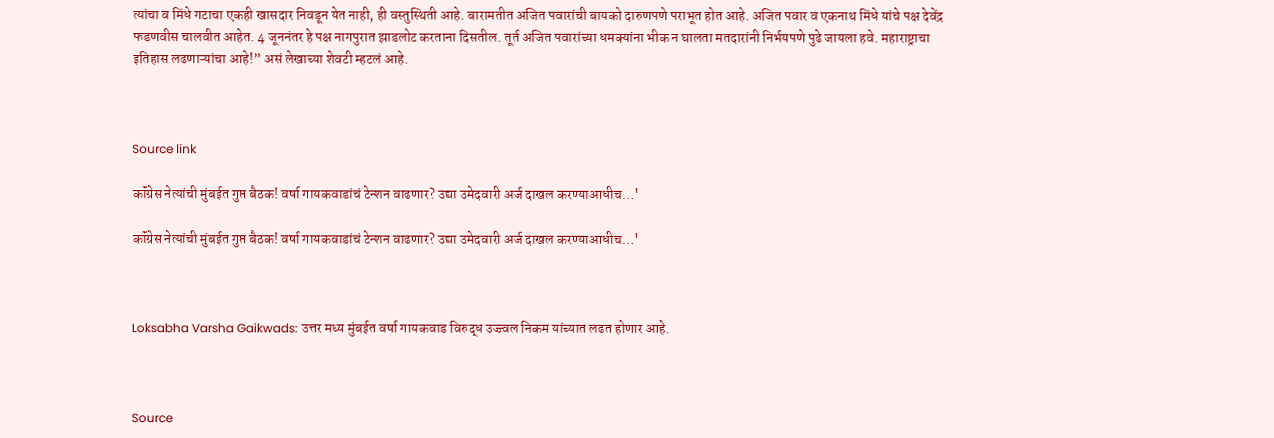त्यांचा व मिंधे गटाचा एकही खासदार निवडून येत नाही, ही वस्तुस्थिती आहे. बारामतीत अजित पवारांची बायको दारुणपणे पराभूत होत आहे. अजित पवार व एकनाथ मिंधे यांचे पक्ष देवेंद्र फडणवीस चालवीत आहेत. 4 जूननंतर हे पक्ष नागपुरात झाडलोट करताना दिसतील. तूर्त अजित पवारांच्या धमक्यांना भीक न घालता मतदारांनी निर्भयपणे पुढे जायला हवे. महाराष्ट्राचा इतिहास लढणाऱ्यांचा आहे!” असं लेखाच्या शेवटी म्हटलं आहे.



Source link

कॉंग्रेस नेत्यांची मुंबईत गुप्त बैठक! वर्षा गायकवाडांचं टेन्शन वाढणार? उद्या उमेदवारी अर्ज दाखल करण्याआधीच…'

कॉंग्रेस नेत्यांची मुंबईत गुप्त बैठक! वर्षा गायकवाडांचं टेन्शन वाढणार? उद्या उमेदवारी अर्ज दाखल करण्याआधीच…'



Loksabha Varsha Gaikwads: उत्तर मध्य मुंबईत वर्षा गायकवाड विरुद्ध उज्ज्वल निकम यांच्यात लढत होणार आहे.



Source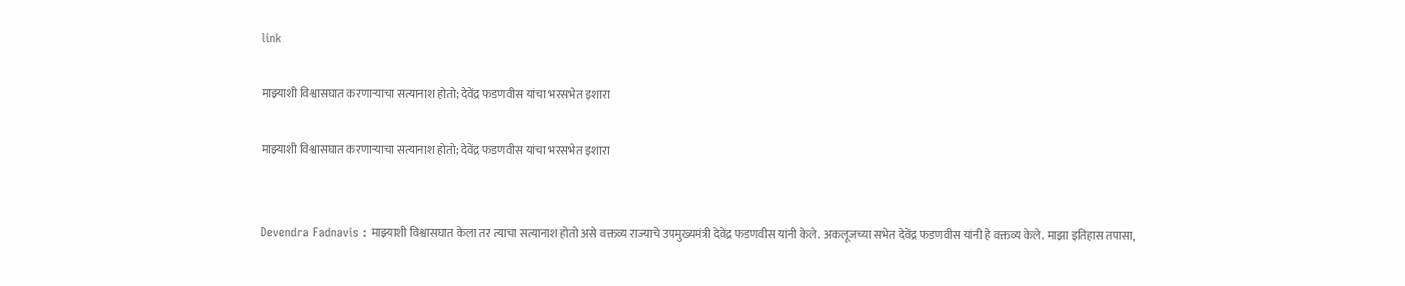link

माझ्याशी विश्वासघात करणाऱ्याचा सत्यानाश होतो; देवेंद्र फडणवीस यांचा भरसभेत इशारा

माझ्याशी विश्वासघात करणाऱ्याचा सत्यानाश होतो; देवेंद्र फडणवीस यांचा भरसभेत इशारा


Devendra Fadnavis : माझ्याशी विश्वासघात केला तर त्याचा सत्यानाश होतो असे वक्तव्य राज्याचे उपमुख्यमंत्री देवेंद्र फडणवीस यांनी केले. अकलूजच्या सभेत देवेंद्र फडणवीस यांनी हे वक्तव्य केले. माझा इतिहास तपासा,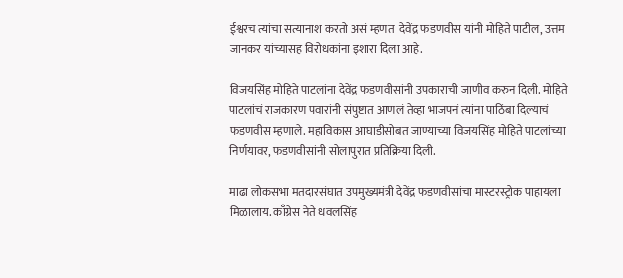ईश्वरच त्यांचा सत्यानाश करतो असं म्हणत  देवेंद्र फडणवीस यांनी मोहिते पाटील, उत्तम जानकर यांच्यासह विरोधकांना इशारा दिला आहे.

विजयसिंह मोहिते पाटलांना देवेंद्र फडणवीसांनी उपकाराची जाणीव करुन दिली. मोहिते पाटलांचं राजकारण पवारांनी संपुष्टात आणलं तेव्हा भाजपनं त्यांना पाठिंबा दिल्याचं फडणवीस म्हणाले. महाविकास आघाडीसोबत जाण्याच्या विजयसिंह मोहिते पाटलांच्या निर्णयावर, फडणवीसांनी सोलापुरात प्रतिक्रिया दिली.

माढा लोकसभा मतदारसंघात उपमुख्यमंत्री देवेंद्र फडणवीसांचा मास्टरस्ट्रोक पाहायला मिळालाय. काँग्रेस नेते धवलसिंह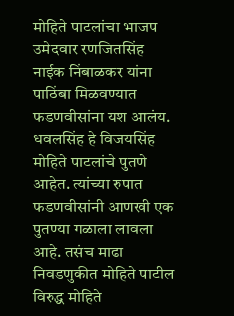मोहिते पाटलांचा भाजप उमेदवार रणजितसिंह नाईक निंबाळकर यांना पाठिंबा मिळवण्यात फडणवीसांना यश आलंय. धवलसिंह हे विजयसिंह मोहिते पाटलांचे पुतणे आहेत. त्यांच्या रुपात फडणवीसांनी आणखी एक पुतण्या गळाला लावला आहे. तसंच माढा निवडणुकीत मोहिते पाटील विरुद्ध मोहिते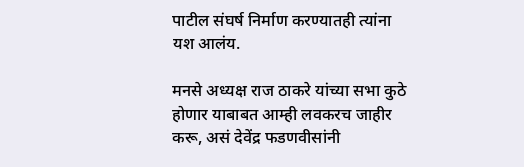पाटील संघर्ष निर्माण करण्यातही त्यांना यश आलंय.

मनसे अध्यक्ष राज ठाकरे यांच्या सभा कुठे होणार याबाबत आम्ही लवकरच जाहीर करू, असं देवेंद्र फडणवीसांनी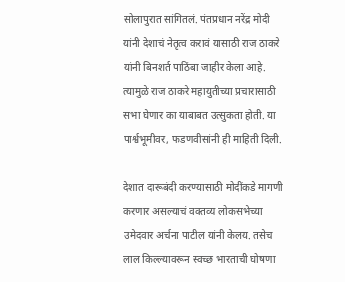सोलापुरात सांगितलं. पंतप्रधान नरेंद्र मोदी यांनी देशाचं नेतृत्व करावं यासाठी राज ठाकरे यांनी बिनशर्त पाठिंबा जाहीर केला आहे. त्यामुळे राज ठाकरे महायुतीच्या प्रचारासाठी सभा घेणार का याबाबत उत्सुकता होती. या पार्श्वभूमीवर, फडणवीसांनी ही माहिती दिली.

देशात दारूबंदी करण्यासाठी मोदींकडे मागणी करणार असल्याचं वक्तव्य लोकसभेच्या उमेदवार अर्चना पाटील यांनी केलय. तसेच लाल किल्ल्यावरून स्वच्छ भारताची घोषणा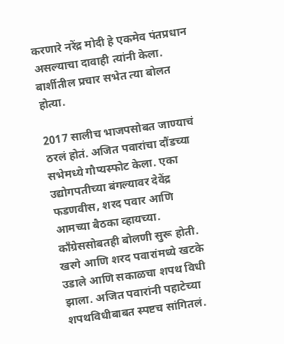करणारे नरेंद्र मोदी हे एकमेव पंतप्रधान असल्याचा दावाही त्यांनी केला. बार्शीतील प्रचार सभेत त्या बोलत होत्या.

2017 सालीच भाजपसोबत जाण्याचं ठरलं होतं. अजित पवारांचा दौंडच्या सभेमध्ये गौप्यस्फोट केला. एका उद्योगपतीच्या बंगल्यावर देवेंद्र फडणवीस, शरद पवार आणि आमच्या बैठका व्हायच्या. काँग्रेससोबतही बोलणी सुरू होती. खरगे आणि शरद पवारांमध्ये खटके उडाले आणि सकाळचा शपथ विधी झाला. अजित पवारांनी पहाटेच्या शपथविधीबाबत स्पष्टच सांगितलं.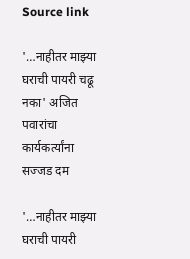Source link

'…नाहीतर माझ्या घराची पायरी चढू नका' अजित पवारांचा कार्यकर्त्यांना सज्जड दम

'…नाहीतर माझ्या घराची पायरी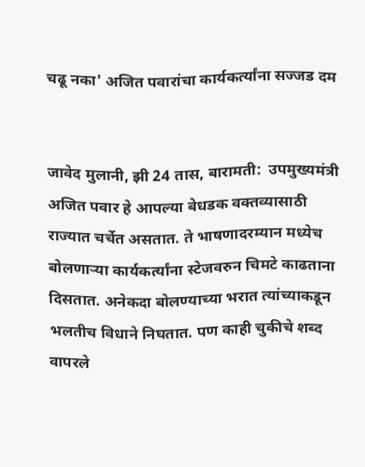चढू नका' अजित पवारांचा कार्यकर्त्यांना सज्जड दम


जावेद मुलानी, झी 24 तास, बारामती:  उपमुख्यमंत्री अजित पवार हे आपल्या बेधडक वक्तव्यासाठी राज्यात चर्चेत असतात. ते भाषणादरम्यान मध्येच बोलणाऱ्या कार्यकर्त्यांना स्टेजवरुन चिमटे काढताना दिसतात. अनेकदा बोलण्याच्या भरात त्यांच्याकडून भलतीच विधाने निघतात. पण काही चुकीचे शब्द वापरले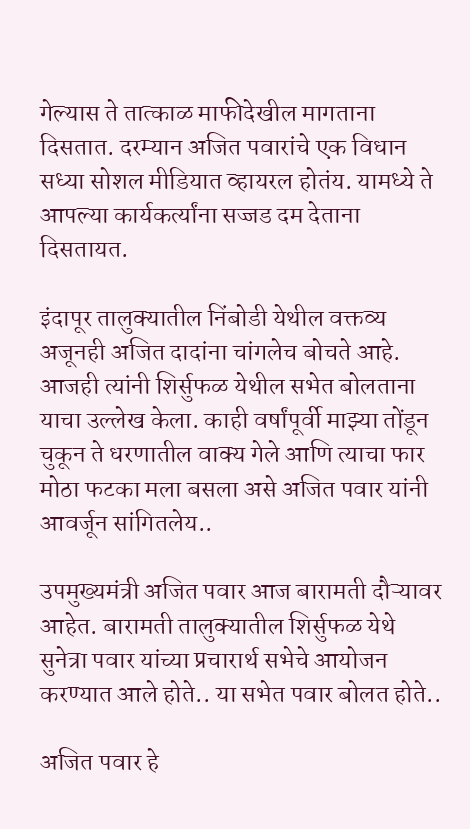गेल्यास ते तात्काळ माफीदेखील मागताना दिसतात. दरम्यान अजित पवारांचे एक विधान सध्या सोशल मीडियात व्हायरल होतंय. यामध्ये ते आपल्या कार्यकर्त्यांना सज्जड दम देताना दिसतायत.

इंदापूर तालुक्यातील निंबोडी येथील वक्तव्य अजूनही अजित दादांना चांगलेच बोचते आहे. आजही त्यांनी शिर्सुफळ येथील सभेत बोलताना याचा उल्लेख केला. काही वर्षांपूर्वी माझ्या तोंडून चुकून ते धरणातील वाक्य गेले आणि त्याचा फार मोठा फटका मला बसला असे अजित पवार यांनी आवर्जून सांगितलेय..

उपमुख्यमंत्री अजित पवार आज बारामती दौऱ्यावर आहेत. बारामती तालुक्यातील शिर्सुफळ येथे सुनेत्रा पवार यांच्या प्रचारार्थ सभेचे आयोजन करण्यात आले होते.. या सभेत पवार बोलत होते..

अजित पवार हे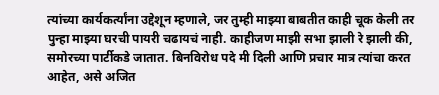त्यांच्या कार्यकर्त्यांना उद्देशून म्हणाले, जर तुम्ही माझ्या बाबतीत काही चूक केली तर पुन्हा माझ्या घरची पायरी चढायचं नाही. काहीजण माझी सभा झाली रे झाली की, समोरच्या पार्टीकडे जातात. बिनविरोध पदे मी दिली आणि प्रचार मात्र त्यांचा करत आहेत, असे अजित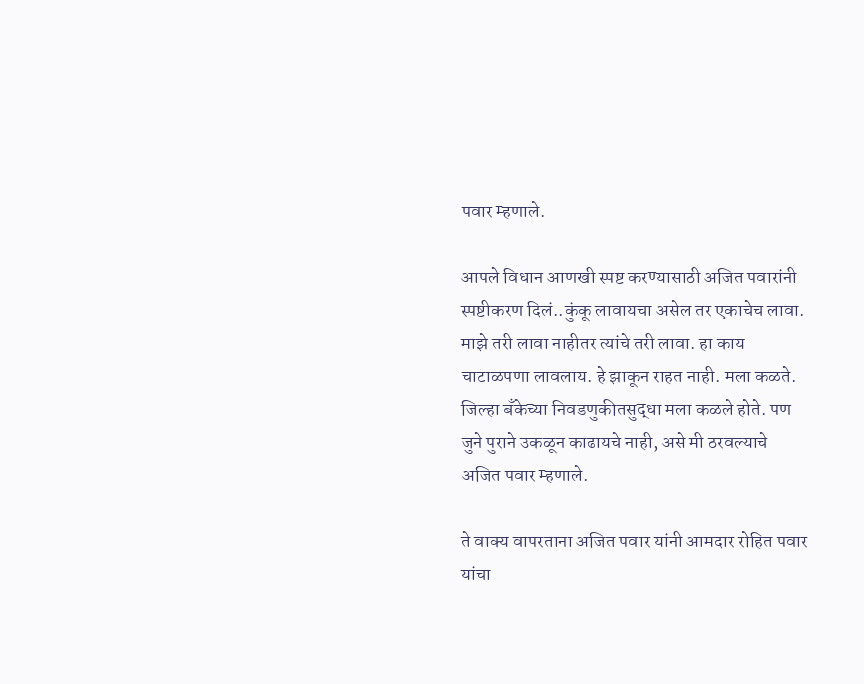पवार म्हणाले.

आपले विधान आणखी स्पष्ट करण्यासाठी अजित पवारांनी स्पष्टीकरण दिलं..कुंकू लावायचा असेल तर एकाचेच लावा. माझे तरी लावा नाहीतर त्यांचे तरी लावा. हा काय चाटाळपणा लावलाय. हे झाकून राहत नाही. मला कळते. जिल्हा बँकेच्या निवडणुकीतसुद्धा मला कळले होते. पण जुने पुराने उकळून काढायचे नाही, असे मी ठरवल्याचे अजित पवार म्हणाले.

ते वाक्य वापरताना अजित पवार यांनी आमदार रोहित पवार यांचा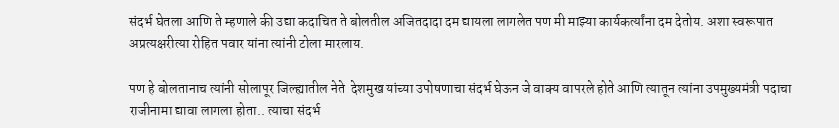संदर्भ घेतला आणि ते म्हणाले की उद्या कदाचित ते बोलतील अजितदादा दम द्यायला लागलेत पण मी माझ्या कार्यकर्त्यांना दम देतोय. अशा स्वरूपात अप्रत्यक्षरीत्या रोहित पवार यांना त्यांनी टोला मारलाय.

पण हे बोलतानाच त्यांनी सोलापूर जिल्ह्यातील नेते  देशमुख यांच्या उपोषणाचा संदर्भ घेऊन जे वाक्य वापरले होते आणि त्यातून त्यांना उपमुख्यमंत्री पदाचा राजीनामा द्यावा लागला होता.. त्याचा संदर्भ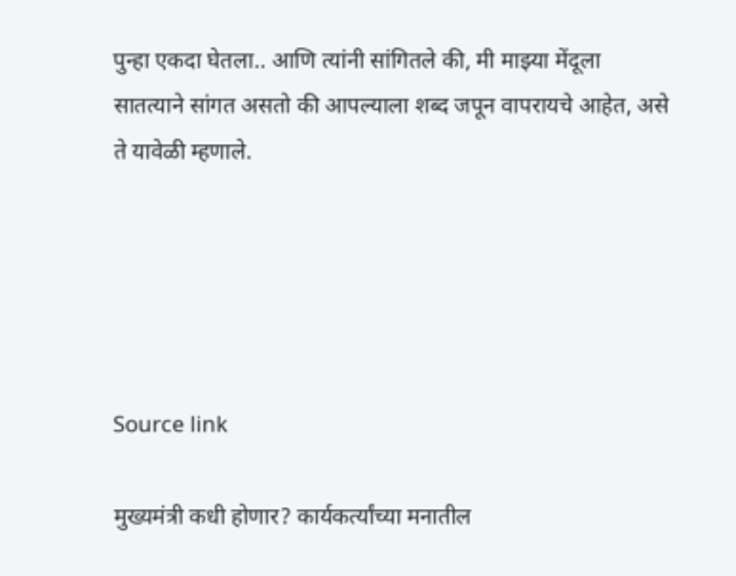पुन्हा एकदा घेतला.. आणि त्यांनी सांगितले की, मी माझ्या मेंदूला सातत्याने सांगत असतो की आपल्याला शब्द जपून वापरायचे आहेत, असे ते यावेळी म्हणाले.





Source link

मुख्यमंत्री कधी होणार? कार्यकर्त्यांच्या मनातील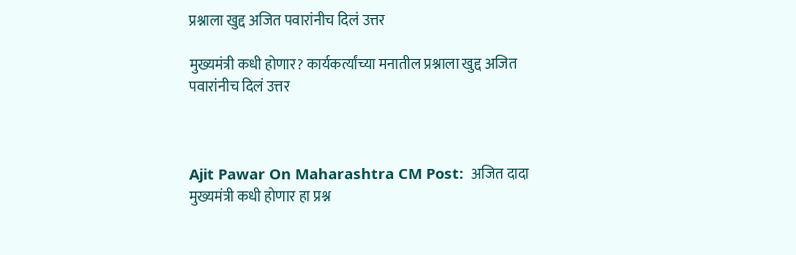प्रश्नाला खुद्द अजित पवारांनीच दिलं उत्तर

मुख्यमंत्री कधी होणार? कार्यकर्त्यांच्या मनातील प्रश्नाला खुद्द अजित पवारांनीच दिलं उत्तर



Ajit Pawar On Maharashtra CM Post:  अजित दादा मुख्यमंत्री कधी होणार हा प्रश्न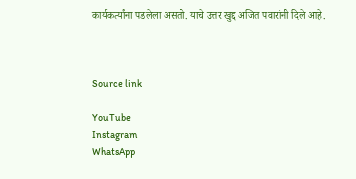कार्यकर्त्यांना पडलेला असतो. याचे उत्तर खुद्द अजित पवारांनी दिले आहे.



Source link

YouTube
Instagram
WhatsApp